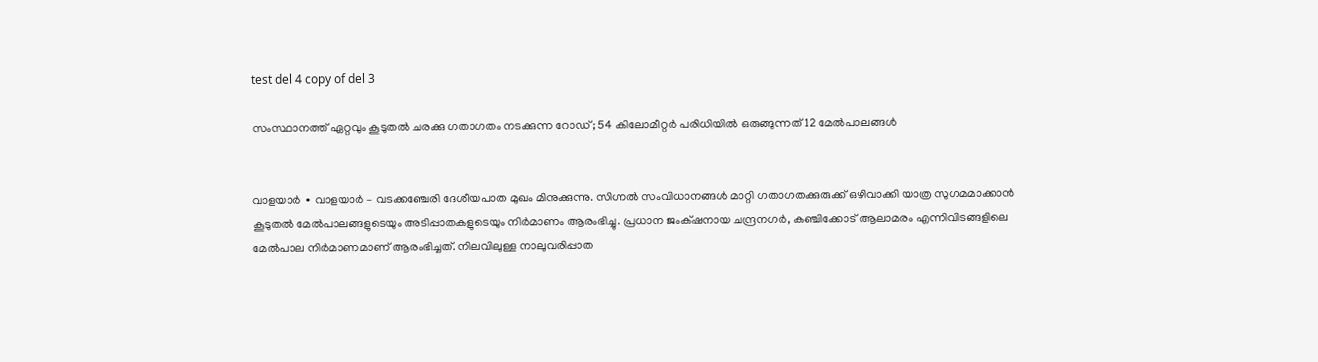test del 4 copy of del 3

സംസ്ഥാനത്ത് ഏറ്റവും കൂടുതൽ ചരക്കു ഗതാഗതം നടക്കുന്ന റോഡ്; 54 കിലോമീറ്റർ പരിധിയിൽ ഒരുങ്ങുന്നത് 12 മേൽപാലങ്ങൾ


വാളയാർ ∙ വാളയാർ – വടക്കഞ്ചേരി ദേശീയപാത മുഖം മിനുക്കുന്നു. സിഗ്നൽ സംവിധാനങ്ങൾ മാറ്റി ഗതാഗതക്കുരുക്ക് ഒഴിവാക്കി യാത്ര സുഗമമാക്കാൻ കൂടുതൽ മേൽപാലങ്ങളുടെയും അടിപ്പാതകളുടെയും നിർമാണം ആരംഭിച്ചു. പ്രധാന ജംക്‌ഷനായ ചന്ദ്രനഗർ, കഞ്ചിക്കോട് ആലാമരം എന്നിവിടങ്ങളിലെ മേൽപാല നിർമാണമാണ് ആരംഭിച്ചത്. നിലവിലുള്ള നാലുവരിപ്പാത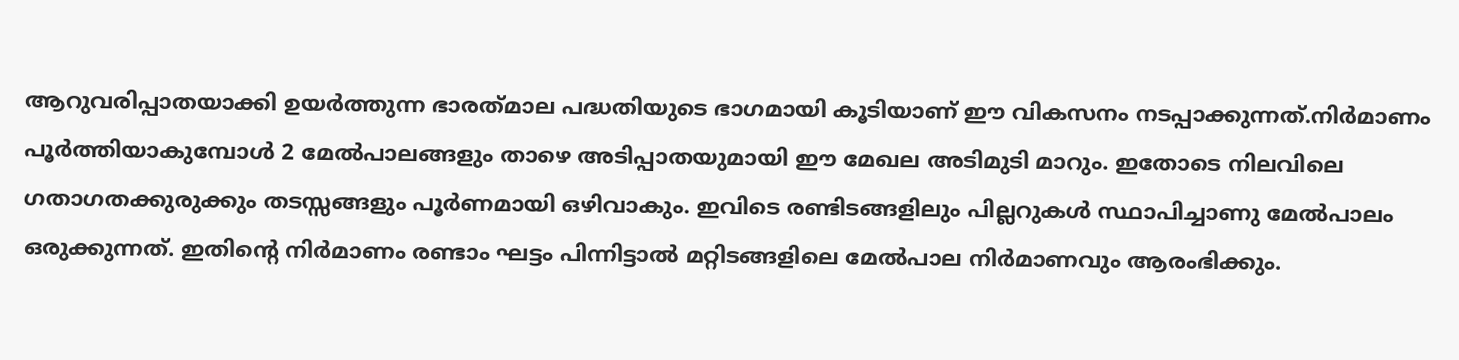ആറുവരിപ്പാതയാക്കി ഉയർത്തുന്ന ഭാരത്‌മാല പദ്ധതിയുടെ ഭാഗമായി കൂടിയാണ് ഈ വികസനം നടപ്പാക്കുന്നത്.നിർമാണം പൂർത്തിയാകുമ്പോ‍ൾ 2 മേൽപാലങ്ങളും താഴെ അടിപ്പാതയുമായി ഈ മേഖല അടിമുടി മാറും. ഇതോടെ നിലവിലെ ഗതാഗതക്കുരുക്കും തടസ്സങ്ങളും പൂർണമായി ഒഴിവാകും. ഇവിടെ രണ്ടിടങ്ങളിലും പില്ലറുകൾ സ്ഥാപിച്ചാണു മേൽപാലം ഒരുക്കുന്നത്. ഇതിന്റെ നിർമാണം രണ്ടാം ഘട്ടം പിന്നിട്ടാൽ മറ്റിടങ്ങളിലെ മേൽപാല നിർമാണവും ആരംഭിക്കും.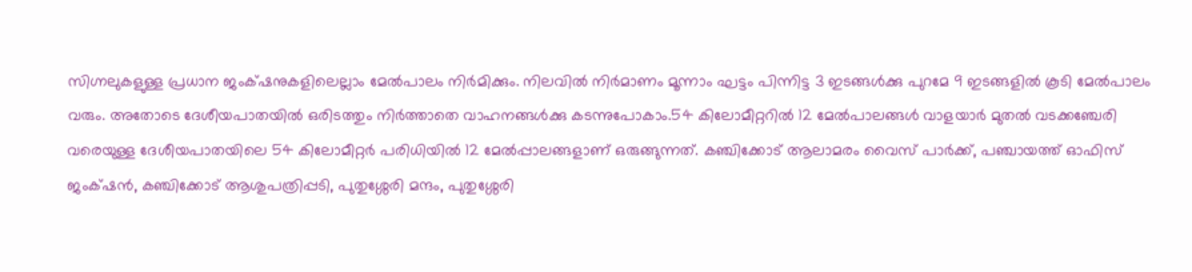സിഗ്നലുകളുള്ള പ്രധാന ജംക്‌ഷനുകളിലെല്ലാം മേൽപാലം നിർമിക്കും. നിലവിൽ നിർമാണം മൂന്നാം ഘട്ടം പിന്നിട്ട 3 ഇടങ്ങൾക്കു പുറമേ 9 ഇടങ്ങളിൽ കൂടി മേൽപാലം വരും. അതോടെ ദേശീയപാതയിൽ ഒരിടത്തും നിർത്താതെ വാഹനങ്ങൾക്കു കടന്നുപോകാം.54 കിലോമീറ്ററിൽ 12 മേൽപാലങ്ങൾ വാളയാർ മുതൽ വടക്കഞ്ചേരി വരെയുള്ള ദേശീയപാതയിലെ 54 കിലോമീറ്റർ പരിധിയിൽ 12 മേൽപ്പാലങ്ങളാണ് ഒരുങ്ങുന്നത്. കഞ്ചിക്കോട് ആലാമരം വൈസ്‌ പാർക്ക്‌, പഞ്ചായത്ത് ഓഫിസ് ജംക്‌ഷൻ, കഞ്ചിക്കോട് ആശുപത്രിപ്പടി, പുതുശ്ശേരി മന്ദം, പുതുശ്ശേരി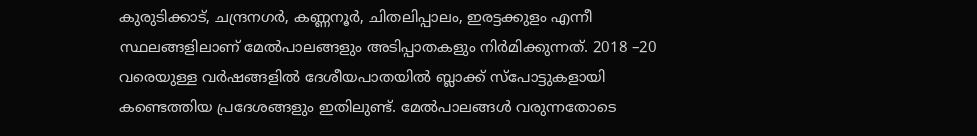കുരുടിക്കാട്, ചന്ദ്രനഗർ, കണ്ണനൂർ, ചിതലിപ്പാലം, ഇരട്ടക്കുളം എന്നീ സ്ഥലങ്ങളിലാണ് മേൽപാലങ്ങളും അടിപ്പാതകളും നിർമിക്കുന്നത്. 2018 –20 വരെയുള്ള വർഷങ്ങളിൽ ദേശീയപാതയിൽ ബ്ലാക്ക്‌ സ്‌പോട്ടുകളായി കണ്ടെത്തിയ പ്രദേശങ്ങളും ഇതിലുണ്ട്. മേൽപാലങ്ങൾ വരുന്നതോടെ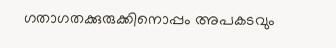ഗതാഗതക്കുരുക്കിനൊപ്പം അപകടവും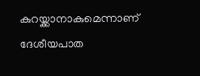കുറയ്ക്കാനാകുമെന്നാണ് ദേശീയപാത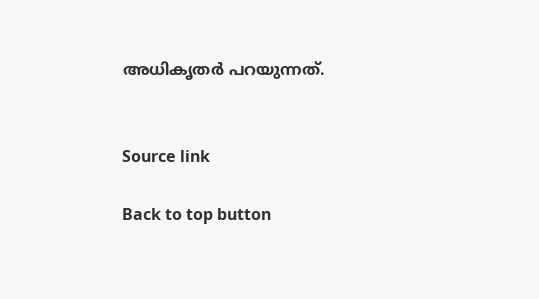അധികൃതർ പറയുന്നത്.


Source link

Back to top button